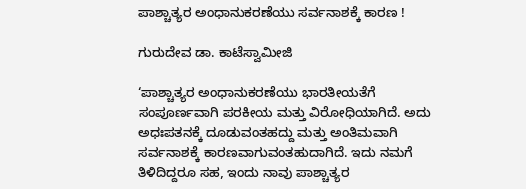ಪಾಶ್ಚಾತ್ಯರ ಅಂಧಾನುಕರಣೆಯು ಸರ್ವನಾಶಕ್ಕೆ ಕಾರಣ !

ಗುರುದೇವ ಡಾ. ಕಾಟೆಸ್ವಾಮೀಜಿ

‘ಪಾಶ್ಚಾತ್ಯರ ಅಂಧಾನುಕರಣೆಯು ಭಾರತೀಯತೆಗೆ ಸಂಪೂರ್ಣವಾಗಿ ಪರಕೀಯ ಮತ್ತು ವಿರೋಧಿಯಾಗಿದೆ. ಅದು ಅಧಃಪತನಕ್ಕೆ ದೂಡುವಂತಹದ್ದು ಮತ್ತು ಅಂತಿಮವಾಗಿ ಸರ್ವನಾಶಕ್ಕೆ ಕಾರಣವಾಗುವಂತಹುದಾಗಿದೆ. ಇದು ನಮಗೆ ತಿಳಿದಿದ್ದರೂ ಸಹ, ಇಂದು ನಾವು ಪಾಶ್ಚಾತ್ಯರ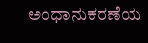ಅಂಧಾನುಕರಣೆಯ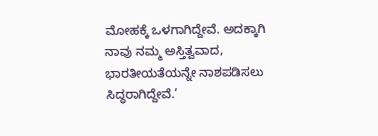ಮೋಹಕ್ಕೆ ಒಳಗಾಗಿದ್ದೇವೆ. ಅದಕ್ಕಾಗಿ ನಾವು ನಮ್ಮ ಅಸ್ತಿತ್ವವಾದ, ಭಾರತೀಯತೆಯನ್ನೇ ನಾಶಪಡಿಸಲು ಸಿದ್ಧರಾಗಿದ್ದೇವೆ.’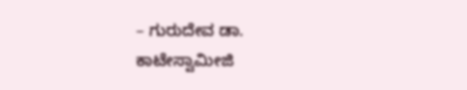– ಗುರುದೇವ ಡಾ. ಕಾಟೇಸ್ವಾಮೀಜಿ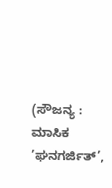(ಸೌಜನ್ಯ : ಮಾಸಿಕ ’ಘನಗರ್ಜಿತ್’,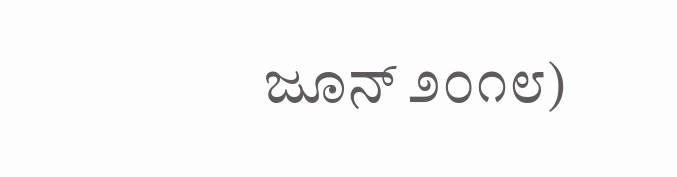ಜೂನ್ ೨೦೧೮)